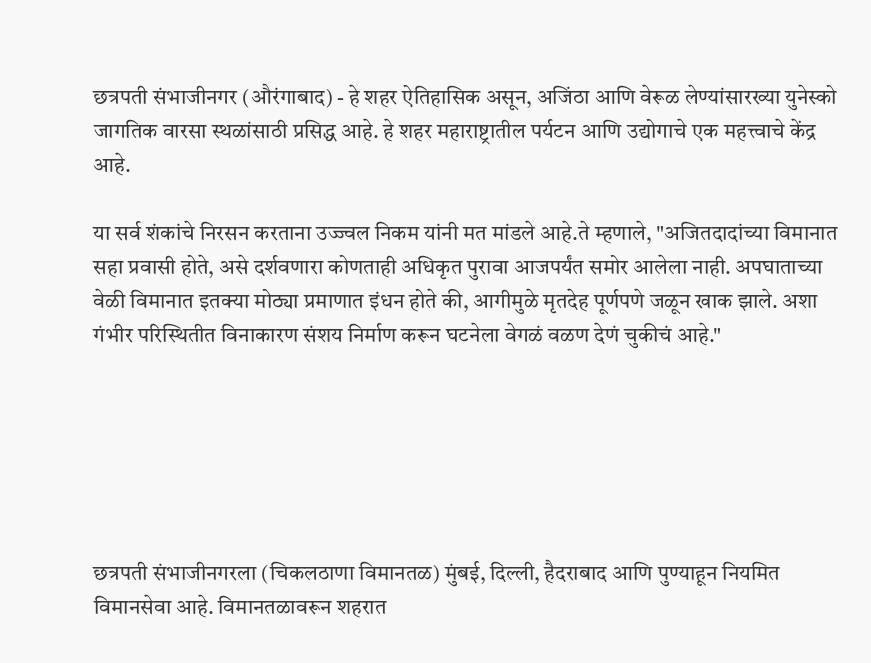छत्रपती संभाजीनगर (औरंगाबाद) - हे शहर ऐतिहासिक असून, अजिंठा आणि वेरूळ लेण्यांसारख्या युनेस्को जागतिक वारसा स्थळांसाठी प्रसिद्ध आहे. हे शहर महाराष्ट्रातील पर्यटन आणि उद्योगाचे एक महत्त्वाचे केंद्र आहे.

या सर्व शंकांचे निरसन करताना उज्ज्वल निकम यांनी मत मांडले आहे.ते म्हणाले, "अजितदादांच्या विमानात सहा प्रवासी होते, असे दर्शवणारा कोणताही अधिकृत पुरावा आजपर्यंत समोर आलेला नाही. अपघाताच्या वेळी विमानात इतक्या मोठ्या प्रमाणात इंधन होते की, आगीमुळे मृतदेह पूर्णपणे जळून खाक झाले. अशा गंभीर परिस्थितीत विनाकारण संशय निर्माण करून घटनेला वेगळं वळण देणं चुकीचं आहे."






छत्रपती संभाजीनगरला (चिकलठाणा विमानतळ) मुंबई, दिल्ली, हैदराबाद आणि पुण्याहून नियमित विमानसेवा आहे. विमानतळावरून शहरात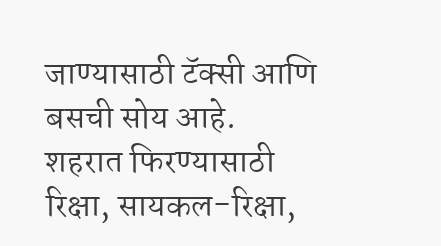जाण्यासाठी टॅक्सी आणि बसची सोय आहे.
शहरात फिरण्यासाठी रिक्षा, सायकल-रिक्षा,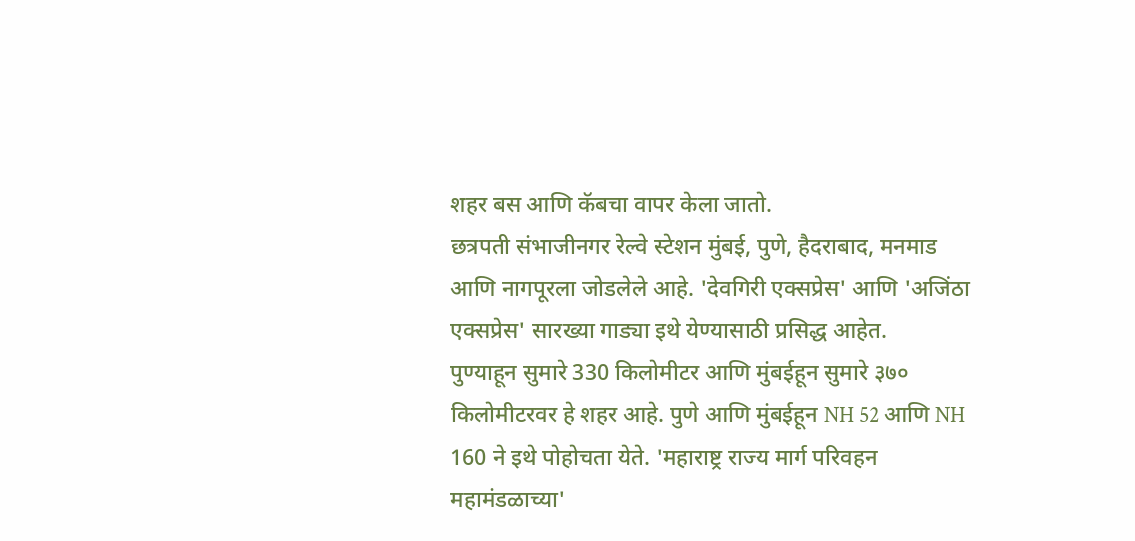शहर बस आणि कॅबचा वापर केला जातो.
छत्रपती संभाजीनगर रेल्वे स्टेशन मुंबई, पुणे, हैदराबाद, मनमाड आणि नागपूरला जोडलेले आहे. 'देवगिरी एक्सप्रेस' आणि 'अजिंठा एक्सप्रेस' सारख्या गाड्या इथे येण्यासाठी प्रसिद्ध आहेत.
पुण्याहून सुमारे 330 किलोमीटर आणि मुंबईहून सुमारे ३७० किलोमीटरवर हे शहर आहे. पुणे आणि मुंबईहून NH 52 आणि NH 160 ने इथे पोहोचता येते. 'महाराष्ट्र राज्य मार्ग परिवहन महामंडळाच्या'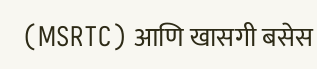(MSRTC) आणि खासगी बसेस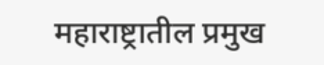महाराष्ट्रातील प्रमुख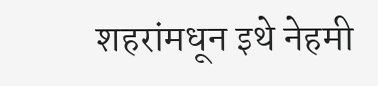शहरांमधून इथे नेहमी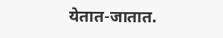येतात-जातात.